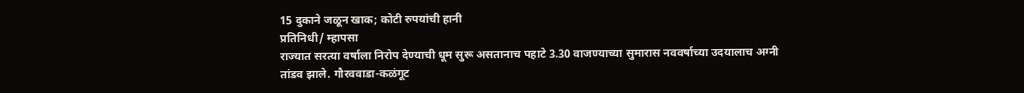15 दुकाने जळून खाक; कोटी रुपयांची हानी
प्रतिनिधी/ म्हापसा
राज्यात सरत्या वर्षाला निरोप देण्याची धूम सुरू असतानाच पहाटे 3.30 वाजण्याच्या सुमारास नववर्षाच्या उदयालाच अग्नी तांडव झाले. गौरववाडा-कळंगूट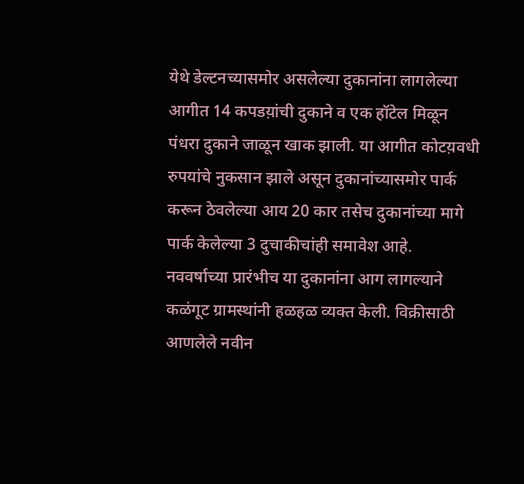येथे डेल्टनच्यासमोर असलेल्या दुकानांना लागलेल्या आगीत 14 कपडय़ांची दुकाने व एक हॉटेल मिळून पंधरा दुकाने जाळून खाक झाली. या आगीत कोटय़वधी रुपयांचे नुकसान झाले असून दुकानांच्यासमोर पार्क करून ठेवलेल्या आय 20 कार तसेच दुकानांच्या मागे पार्क केलेल्या 3 दुचाकीचांही समावेश आहे.
नववर्षाच्या प्रारंभीच या दुकानांना आग लागल्याने कळंगूट ग्रामस्थांनी हळहळ व्यक्त केली. विक्रीसाठी आणलेले नवीन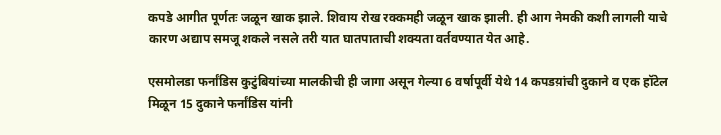कपडे आगीत पूर्णतः जळून खाक झाले. शिवाय रोख रक्कमही जळून खाक झाली. ही आग नेमकी कशी लागली याचे कारण अद्याप समजू शकले नसले तरी यात घातपाताची शक्यता वर्तवण्यात येत आहे.

एसमोलडा फर्नांडिस कुटुंबियांच्या मालकीची ही जागा असून गेल्या 6 वर्षापूर्वी येथे 14 कपडय़ांची दुकाने व एक हॉटेल मिळून 15 दुकाने फर्नांडिस यांनी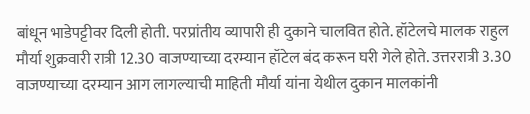बांधून भाडेपट्टीवर दिली होती. परप्रांतीय व्यापारी ही दुकाने चालवित होते. हॉटेलचे मालक राहुल मौर्या शुक्रवारी रात्री 12.30 वाजण्याच्या दरम्यान हॉटेल बंद करून घरी गेले होते. उत्तररात्री 3.30 वाजण्याच्या दरम्यान आग लागल्याची माहिती मौर्या यांना येथील दुकान मालकांनी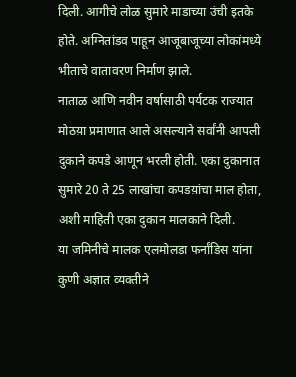दिली. आगीचे लोळ सुमारे माडाच्या उंची इतके होते. अग्नितांडव पाहून आजूबाजूच्या लोकांमध्ये भीताचे वातावरण निर्माण झाले.
नाताळ आणि नवीन वर्षासाठी पर्यटक राज्यात मोठय़ा प्रमाणात आले असल्याने सर्वांनी आपली दुकाने कपडे आणून भरली होती. एका दुकानात सुमारे 20 ते 25 लाखांचा कपडय़ांचा माल होता, अशी माहिती एका दुकान मालकाने दिली.
या जमिनीचे मालक एलमोलडा फर्नांडिस यांना कुणी अज्ञात व्यक्तीने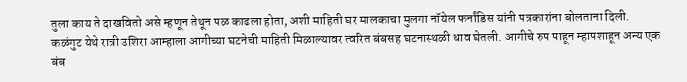तुला काय ते दाखवितो असे म्हणून तेथून पळ काढला होता, अशी माहिती घर मालकाचा मुलगा नॉयेल फर्नांडिस यांनी पत्रकारांना बोलताना दिली.
कळंगुट येथे रात्री उशिरा आम्हाला आगीच्या घटनेची माहिती मिळाल्यावर त्वरित बंबसह घटनास्थळी धाव घेतली. आगीचे रुप पाहून म्हापशाहून अन्य एक बंब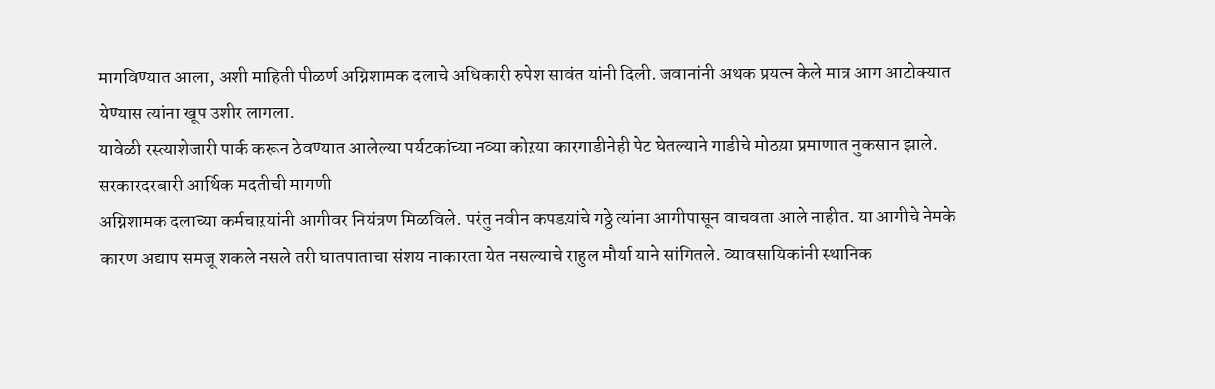मागविण्यात आला, अशी माहिती पीळर्ण अग्निशामक दलाचे अधिकारी रुपेश सावंत यांनी दिली. जवानांनी अथक प्रयत्न केले मात्र आग आटोक्यात येण्यास त्यांना खूप उशीर लागला.
यावेळी रस्त्याशेजारी पार्क करून ठेवण्यात आलेल्या पर्यटकांच्या नव्या कोऱया कारगाडीनेही पेट घेतल्याने गाडीचे मोठय़ा प्रमाणात नुकसान झाले.
सरकारदरबारी आर्थिक मदतीची मागणी
अग्निशामक दलाच्या कर्मचाऱयांनी आगीवर नियंत्रण मिळविले. परंतु नवीन कपडय़ांचे गठ्ठे त्यांना आगीपासून वाचवता आले नाहीत. या आगीचे नेमके कारण अद्याप समजू शकले नसले तरी घातपाताचा संशय नाकारता येत नसल्याचे राहुल मौर्या याने सांगितले. व्यावसायिकांनी स्थानिक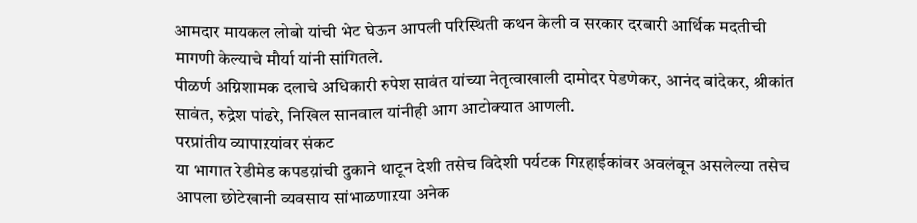आमदार मायकल लोबो यांची भेट घेऊन आपली परिस्थिती कथन केली व सरकार दरबारी आर्थिक मदतीची मागणी केल्याचे मौर्या यांनी सांगितले.
पीळर्ण अग्निशामक दलाचे अधिकारी रुपेश सावंत यांच्या नेतृत्वाखाली दामोदर पेडणेकर, आनंद बांदेकर, श्रीकांत सावंत, रुद्रेश पांढरे, निखिल सानवाल यांनीही आग आटोक्यात आणली.
परप्रांतीय व्यापाऱयांवर संकट
या भागात रेडीमेड कपडय़ांची दुकाने थाटून देशी तसेच विदेशी पर्यटक गिऱहाईकांवर अवलंबून असलेल्या तसेच आपला छोटेखानी व्यवसाय सांभाळणाऱया अनेक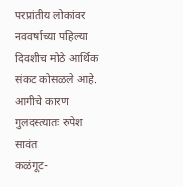परप्रांतीय लोकांवर नववर्षाच्या पहिल्या दिवशीच मोठे आर्थिक संकट कोसळले आहे.
आगीचे कारण गुलदस्त्यातः रुपेश सावंत
कळंगूट-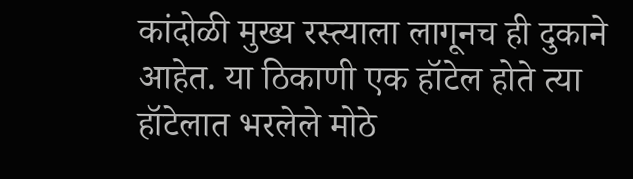कांदोळी मुख्य रस्त्याला लागूनच ही दुकाने आहेत. या ठिकाणी एक हॉटेल होते त्या हॉटेलात भरलेले मोठे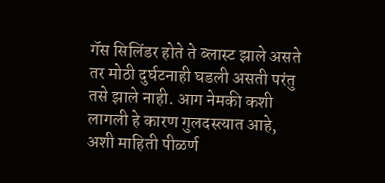गॅस सिलिंडर होते ते ब्लास्ट झाले असते तर मोठी दुर्घटनाही घडली असती परंतु तसे झाले नाही. आग नेमकी कशी लागली हे कारण गुलदस्त्यात आहे, अशी माहिती पीळर्ण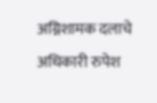अग्निशामक दलाचे अधिकारी रुपेश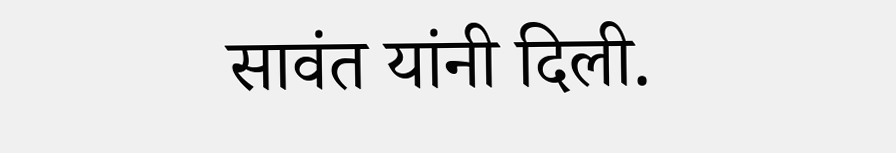सावंत यांनी दिली.